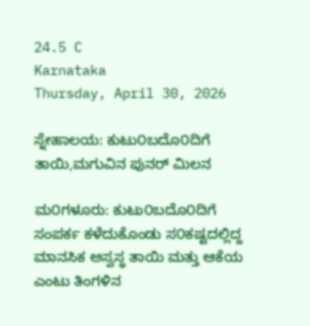24.5 C
Karnataka
Thursday, April 30, 2026

ಸ್ನೇಹಾಲಯ: ಕುಟು೦ಬದೊ೦ದಿಗೆ ತಾಯಿ,ಮಗುವಿನ ಪುನರ್‌ ಮಿಲನ

ಮ೦ಗಳೂರು: ಕುಟು೦ಬದೊ೦ದಿಗೆ ಸಂಪರ್ಕ ಕಳೆದುಕೊಂಡು ಸ೦ಕಷ್ಟದಲ್ಲಿದ್ದ ಮಾನಸಿಕ ಅಸ್ವಸ್ಥ ತಾಯಿ ಮತ್ತು ಆಕೆಯ ಎಂಟು ತಿಂಗಳಿನ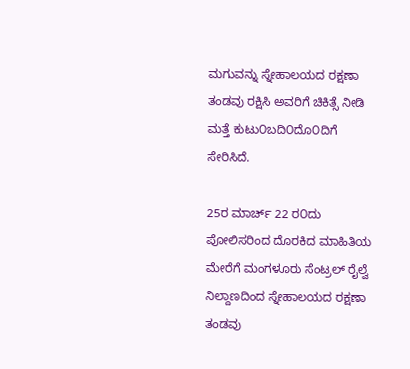ಮಗುವನ್ನು ಸ್ನೇಹಾಲಯದ ರಕ್ಷಣಾ ತಂಡವು ರಕ್ಷಿಸಿ ಅವರಿಗೆ ಚಿಕಿತ್ಸೆ ನೀಡಿ ಮತ್ತೆ ಕುಟು೦ಬದಿ೦ದೊ೦ದಿಗೆ ಸೇರಿಸಿದೆ.

25ರ ಮಾರ್ಚ್ 22 ರ೦ದು ಪೋಲಿಸರಿಂದ ದೊರಕಿದ ಮಾಹಿತಿಯ ಮೇರೆಗೆ ಮಂಗಳೂರು ಸೆಂಟ್ರಲ್ ರೈಲ್ವೆ ನಿಲ್ದಾಣದಿಂದ ಸ್ನೇಹಾಲಯದ ರಕ್ಷಣಾ ತಂಡವು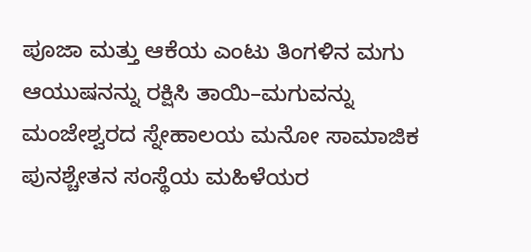ಪೂಜಾ ಮತ್ತು ಆಕೆಯ ಎಂಟು ತಿಂಗಳಿನ ಮಗು ಆಯುಷನನ್ನು ರಕ್ಷಿಸಿ ತಾಯಿ–ಮಗುವನ್ನು ಮಂಜೇಶ್ವರದ ಸ್ನೇಹಾಲಯ ಮನೋ ಸಾಮಾಜಿಕ ಪುನಶ್ಚೇತನ ಸಂಸ್ಥೆಯ ಮಹಿಳೆಯರ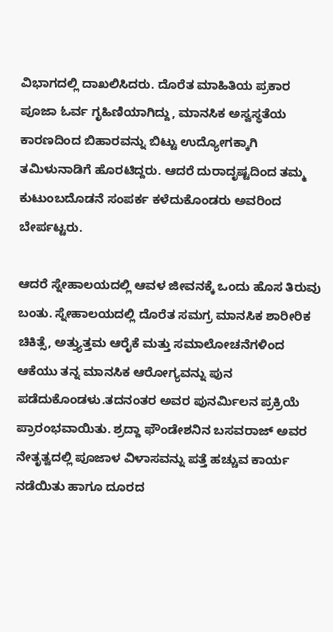ವಿಭಾಗದಲ್ಲಿ ದಾಖಲಿಸಿದರು. ದೊರೆತ ಮಾಹಿತಿಯ ಪ್ರಕಾರ ಪೂಜಾ ಓರ್ವ ಗೃಹಿಣಿಯಾಗಿದ್ದು, ಮಾನಸಿಕ ಅಸ್ವಸ್ಥತೆಯ ಕಾರಣದಿಂದ ಬಿಹಾರವನ್ನು ಬಿಟ್ಟು ಉದ್ಯೋಗಕ್ಕಾಗಿ ತಮಿಳುನಾಡಿಗೆ ಹೊರಟಿದ್ದರು. ಆದರೆ ದುರಾದೃಷ್ಟದಿಂದ ತಮ್ಮ ಕುಟುಂಬದೊಡನೆ ಸಂಪರ್ಕ ಕಳೆದುಕೊಂಡರು ಅವರಿಂದ ಬೇರ್ಪಟ್ಟರು.

ಆದರೆ ಸ್ನೇಹಾಲಯದಲ್ಲಿ ಆವಳ ಜೀವನಕ್ಕೆ ಒಂದು ಹೊಸ ತಿರುವು ಬಂತು. ಸ್ನೇಹಾಲಯದಲ್ಲಿ ದೊರೆತ ಸಮಗ್ರ ಮಾನಸಿಕ ಶಾರೀರಿಕ ಚಿಕಿತ್ಸೆ, ಅತ್ತ್ಯುತ್ತಮ ಆರೈಕೆ ಮತ್ತು ಸಮಾಲೋಚನೆಗಳಿಂದ ಆಕೆಯು ತನ್ನ ಮಾನಸಿಕ ಆರೋಗ್ಯವನ್ನು ಪುನ ಪಡೆದುಕೊಂಡಳು.ತದನಂತರ ಅವರ ಪುನರ್ಮಿಲನ ಪ್ರಕ್ರಿಯೆ ಪ್ರಾರಂಭವಾಯಿತು. ಶ್ರದ್ದಾ ಫೌಂಡೇಶನಿನ ಬಸವರಾಜ್ ಅವರ ನೇತೃತ್ವದಲ್ಲಿ ಪೂಜಾಳ ವಿಳಾಸವನ್ನು ಪತ್ತೆ ಹಚ್ಚುವ ಕಾರ್ಯ ನಡೆಯಿತು ಹಾಗೂ ದೂರದ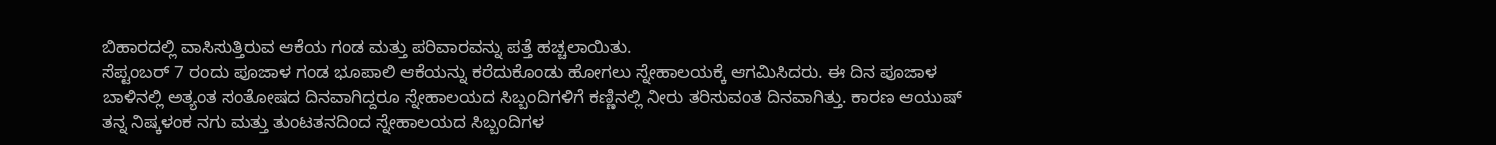ಬಿಹಾರದಲ್ಲಿ ವಾಸಿಸುತ್ತಿರುವ ಆಕೆಯ ಗಂಡ ಮತ್ತು ಪರಿವಾರವನ್ನು ಪತ್ತೆ ಹಚ್ಚಲಾಯಿತು.
ಸೆಪ್ಟಂಬರ್ 7 ರಂದು ಪೂಜಾಳ ಗಂಡ ಭೂಪಾಲಿ ಆಕೆಯನ್ನು ಕರೆದುಕೊಂಡು ಹೋಗಲು ಸ್ನೇಹಾಲಯಕ್ಕೆ ಆಗಮಿಸಿದರು. ಈ ದಿನ ಪೂಜಾಳ ಬಾಳಿನಲ್ಲಿ ಅತ್ಯಂತ ಸಂತೋಷದ ದಿನವಾಗಿದ್ದರೂ ಸ್ನೇಹಾಲಯದ ಸಿಬ್ಬಂದಿಗಳಿಗೆ ಕಣ್ಣಿನಲ್ಲಿ ನೀರು ತರಿಸುವಂತ ದಿನವಾಗಿತ್ತು. ಕಾರಣ ಆಯುಷ್ ತನ್ನ ನಿಷ್ಕಳಂಕ ನಗು ಮತ್ತು ತುಂಟತನದಿಂದ ಸ್ನೇಹಾಲಯದ ಸಿಬ್ಬಂದಿಗಳ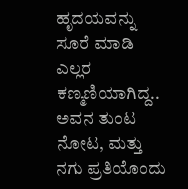ಹೃದಯವನ್ನು ಸೂರೆ ಮಾಡಿ ಎಲ್ಲರ ಕಣ್ಮಣಿಯಾಗಿದ್ದ.. ಅವನ ತುಂಟ ನೋಟ, ಮತ್ತು ನಗು ಪ್ರತಿಯೊಂದು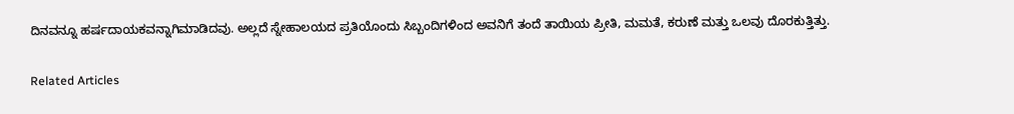ದಿನವನ್ನೂ ಹರ್ಷದಾಯಕವನ್ನಾಗಿಮಾಡಿದವು. ಅಲ್ಲದೆ ಸ್ನೇಹಾಲಯದ ಪ್ರತಿಯೊಂದು ಸಿಬ್ಬಂದಿಗಳಿಂದ ಅವನಿಗೆ ತಂದೆ ತಾಯಿಯ ಪ್ರೀತಿ, ಮಮತೆ, ಕರುಣೆ ಮತ್ತು ಒಲವು ದೊರಕುತ್ತಿತ್ತು.

Related Articles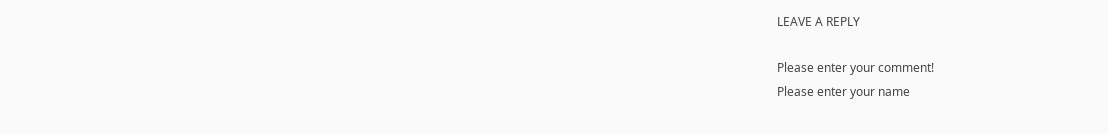LEAVE A REPLY

Please enter your comment!
Please enter your name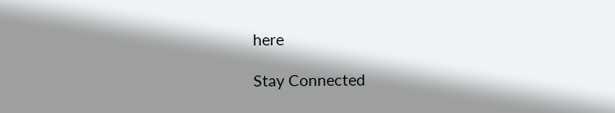here

Stay Connected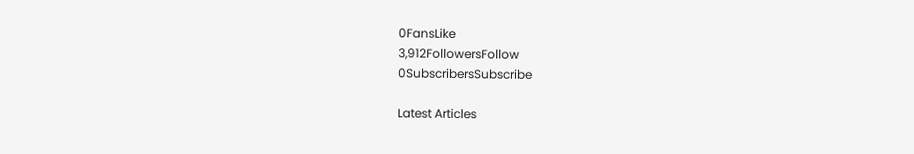0FansLike
3,912FollowersFollow
0SubscribersSubscribe

Latest Articles